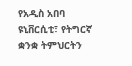የአዲስ አበባ ዩኒቨርሲቲ፣ የትግርኛ ቋንቋ ትምህርትን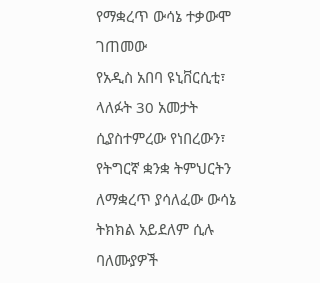የማቋረጥ ውሳኔ ተቃውሞ ገጠመው
የአዲስ አበባ ዩኒቨርሲቲ፣ ላለፉት 30 አመታት ሲያስተምረው የነበረውን፣ የትግርኛ ቋንቋ ትምህርትን ለማቋረጥ ያሳለፈው ውሳኔ ትክክል አይደለም ሲሉ ባለሙያዎች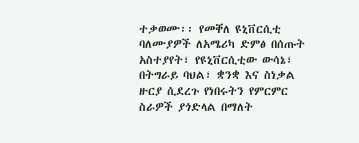ተቃወሙ፡፡ የመቐለ ዩኒቨርሲቲ ባለሙያዎች ለአሜሪካ ድምፅ በሰጡት አስተያየት፣ የዩኒቨርሲቲው ውሳኔ፣ በትግራይ ባህል፣ ቋንቋ እና ስነቃል ዙርያ ሲደረጉ የነበሩትን የምርምር ስራዎች ያጎድላል በማለት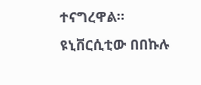ተናግረዋል፡፡ ዩኒቨርሲቲው በበኩሉ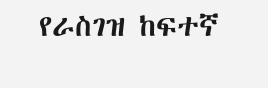የራስገዝ ከፍተኛ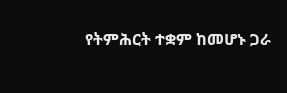የትምሕርት ተቋም ከመሆኑ ጋራ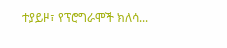ተያይዞ፣ የፕሮግራሞች ክለሳ...